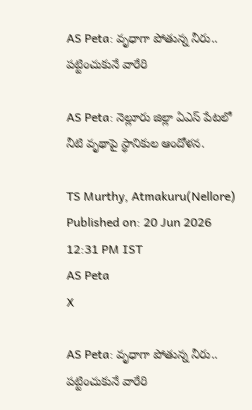AS Peta: వృధాగా పోతున్న నీరు.. పట్టించుకునే వారేరి

AS Peta: నెల్లూరు జిల్లా ఏఎస్ పేటలో నీటి వృథాపై స్థానికుల ఆందోళన.

TS Murthy, Atmakuru(Nellore)
Published on: 20 Jun 2026 12:31 PM IST
AS Peta
X

AS Peta: వృధాగా పోతున్న నీరు.. పట్టించుకునే వారేరి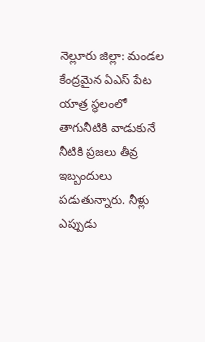నెల్లూరు జిల్లా: మండల కేంద్రమైన ఏఎస్ పేట యాత్ర స్థలంలో తాగునీటికి వాడుకునే నీటికి ప్రజలు తీవ్ర ఇబ్బందులు పడుతున్నారు. నీళ్లు ఎప్పుడు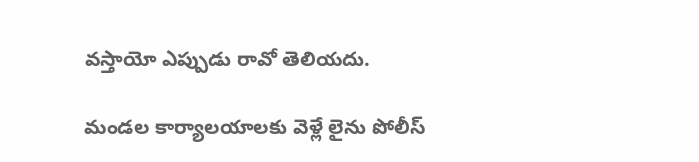వస్తాయో ఎప్పుడు రావో తెలియదు.

మండల కార్యాలయాలకు వెళ్లే లైను పోలీస్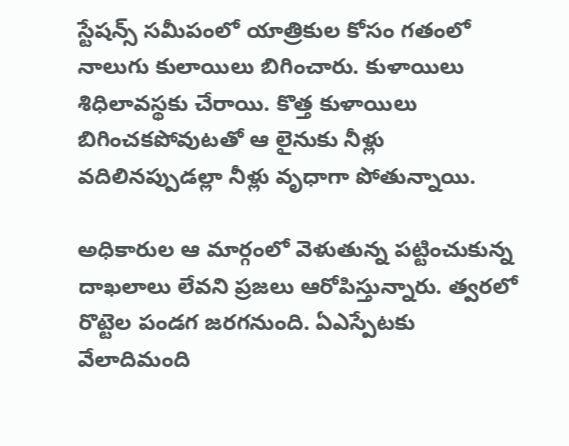స్టేషన్స్ సమీపంలో యాత్రికుల కోసం గతంలో నాలుగు కులాయిలు బిగించారు. కుళాయిలు శిధిలావస్థకు చేరాయి. కొత్త కుళాయిలు బిగించకపోవుటతో ఆ లైనుకు నీళ్లు వదిలినప్పుడల్లా నీళ్లు వృధాగా పోతున్నాయి.

అధికారుల ఆ మార్గంలో వెళుతున్న పట్టించుకున్న దాఖలాలు లేవని ప్రజలు ఆరోపిస్తున్నారు. త్వరలో రొట్టెల పండగ జరగనుంది. ఏఎస్పేటకు వేలాదిమంది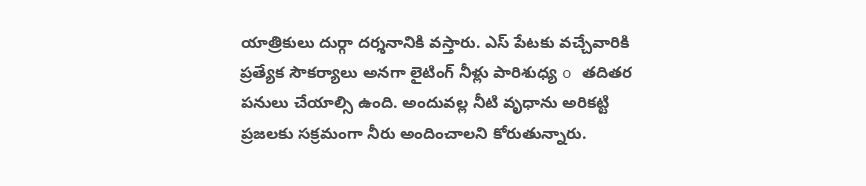యాత్రికులు దుర్గా దర్శనానికి వస్తారు. ఎస్ పేటకు వచ్చేవారికి ప్రత్యేక సౌకర్యాలు అనగా లైటింగ్ నీళ్లు పారిశుధ్య o తదితర పనులు చేయాల్సి ఉంది. అందువల్ల నీటి వృధాను అరికట్టి ప్రజలకు సక్రమంగా నీరు అందించాలని కోరుతున్నారు.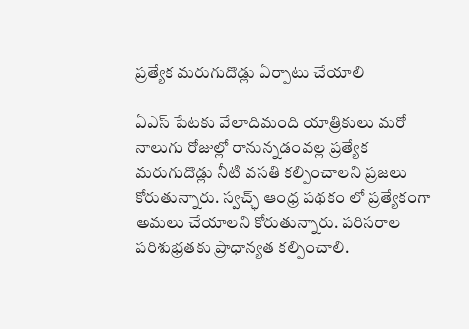ప్రత్యేక మరుగుదొడ్లు ఏర్పాటు చేయాలి

ఏఎస్ పేటకు వేలాదిమంది యాత్రికులు మరో నాలుగు రోజుల్లో రానున్నడంవల్ల ప్రత్యేక మరుగుదొడ్లు నీటి వసతి కల్పించాలని ప్రజలు కోరుతున్నారు. స్వచ్ఛ్ ఆంధ్ర పథకం లో ప్రత్యేకంగా అమలు చేయాలని కోరుతున్నారు. పరిసరాల పరిశుభ్రతకు ప్రాధాన్యత కల్పించాలి.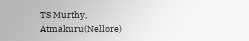TS Murthy, Atmakuru(Nellore)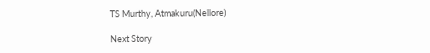TS Murthy, Atmakuru(Nellore)

Next Story